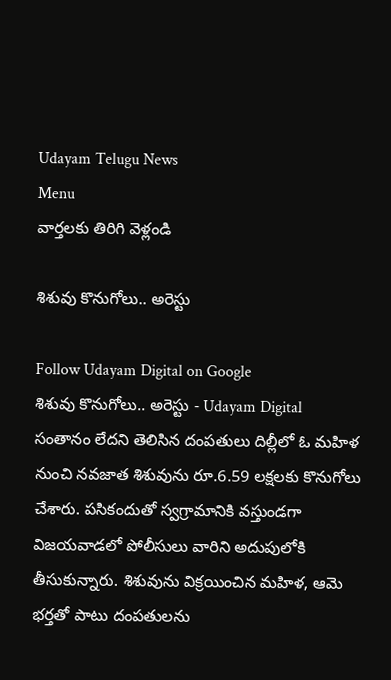Udayam Telugu News
Menu
వార్తలకు తిరిగి వెళ్లండి

శిశువు కొనుగోలు.. అరెస్టు

Follow Udayam Digital on Google
శిశువు కొనుగోలు.. అరెస్టు - Udayam Digital
సంతానం లేదని తెలిసిన దంపతులు దిల్లీలో ఓ మహిళ నుంచి నవజాత శిశువును రూ.6.59 లక్షలకు కొనుగోలు చేశారు. పసికందుతో స్వగ్రామానికి వస్తుండగా విజయవాడలో పోలీసులు వారిని అదుపులోకి తీసుకున్నారు. శిశువును విక్రయించిన మహిళ, ఆమె భర్తతో పాటు దంపతులను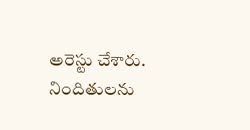అరెస్టు చేశారు. నిందితులను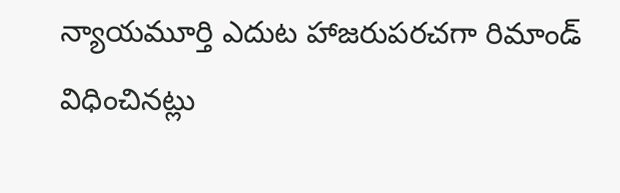న్యాయమూర్తి ఎదుట హాజరుపరచగా రిమాండ్‌ విధించినట్లు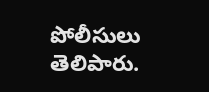పోలీసులు తెలిపారు.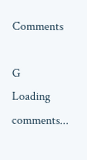Comments

G
Loading comments...